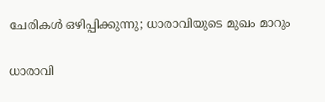ചേരികൾ ഒഴിപ്പിക്കുന്നു; ധാരാവിയുടെ മുഖം മാറും

ധാരാവി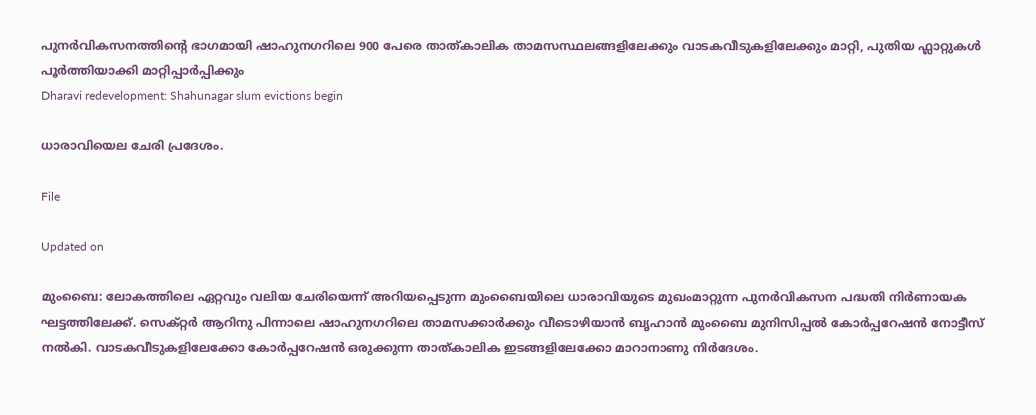പുനർവികസനത്തിന്‍റെ ഭാഗമായി ഷാഹുനഗറിലെ 900 പേരെ താത്കാലിക താമസസ്ഥലങ്ങളിലേക്കും വാടകവീടുകളിലേക്കും മാറ്റി, പുതിയ ഫ്ലാറ്റുകൾ പൂർത്തിയാക്കി മാറ്റിപ്പാർപ്പിക്കും
Dharavi redevelopment: Shahunagar slum evictions begin

ധാരാവിയെല ചേരി പ്രദേശം.

File

Updated on

മുംബൈ: ലോകത്തിലെ ഏറ്റവും വലിയ ചേരിയെന്ന് അറിയപ്പെടുന്ന മുംബൈയിലെ ധാരാവിയുടെ മുഖംമാറ്റുന്ന പുനർവികസന പദ്ധതി നിർണായക ഘട്ടത്തിലേക്ക്. സെക്റ്റർ ആറിനു പിന്നാലെ ഷാഹുനഗറിലെ താമസക്കാർക്കും വീടൊഴിയാൻ ബൃഹാൻ മുംബൈ മുനിസിപ്പൽ കോർപ്പറേഷൻ നോട്ടീസ് നൽകി. വാടകവീടുകളിലേക്കോ കോർപ്പറേഷൻ ഒരുക്കുന്ന താത്കാലിക ഇടങ്ങളിലേക്കോ മാറാനാണു നിർദേശം.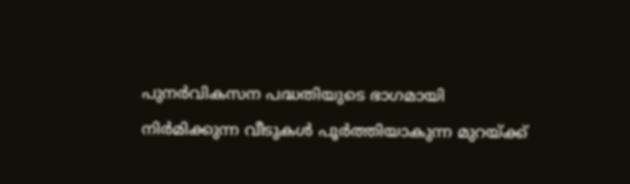പുനർവികസന പദ്ധതിയുടെ ഭാഗമായി നിർമിക്കുന്ന വീടുകൾ പൂർത്തിയാകുന്ന മുറയ്ക്ക്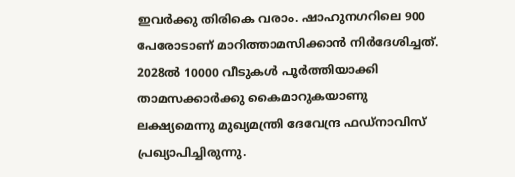ഇവർക്കു തിരികെ വരാം. ഷാഹുനഗറിലെ 900 പേരോടാണ് മാറിത്താമസിക്കാൻ നിർദേശിച്ചത്. 2028ൽ 10000 വീടുകൾ പൂർത്തിയാക്കി താമസക്കാർക്കു കൈമാറുകയാണു ലക്ഷ്യമെന്നു മുഖ്യമന്ത്രി ദേവേന്ദ്ര ഫഡ്നാവിസ് പ്രഖ്യാപിച്ചിരുന്നു.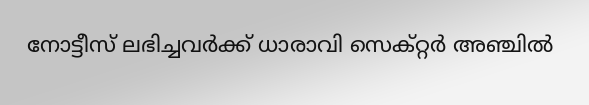നോട്ടീസ് ലഭിച്ചവർക്ക് ധാരാവി സെക്റ്റർ അഞ്ചിൽ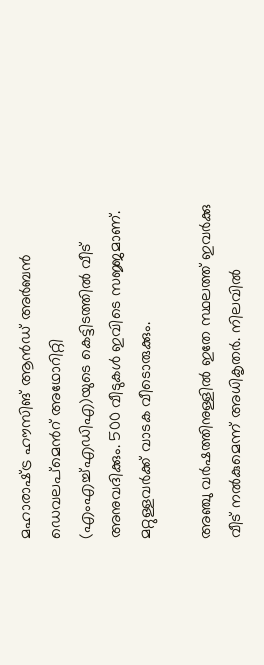മഹാരാഷ്‌ട്ര ഹൗസിങ് ആൻഡ് അർബൻ ഡെവലപ്മെന്‍റ് അഥോറിറ്റി (എംഎച്ച്എഡിഎ)യുടെ കെട്ടിടത്തിൽ വീട് അനുവദിക്കും. 500 വീടുകൾ ഇവിടെ സജ്ജമാണ്. മറ്റുള്ളവർക്ക് വാടക വീടൊരുക്കും.

അഞ്ചു വർഷത്തിനുള്ളിൽ ഇതേ സ്ഥലത്ത് ഇവർക്കു വീട് നൽകുമെന്ന് അധികൃതർ. നിലവിൽ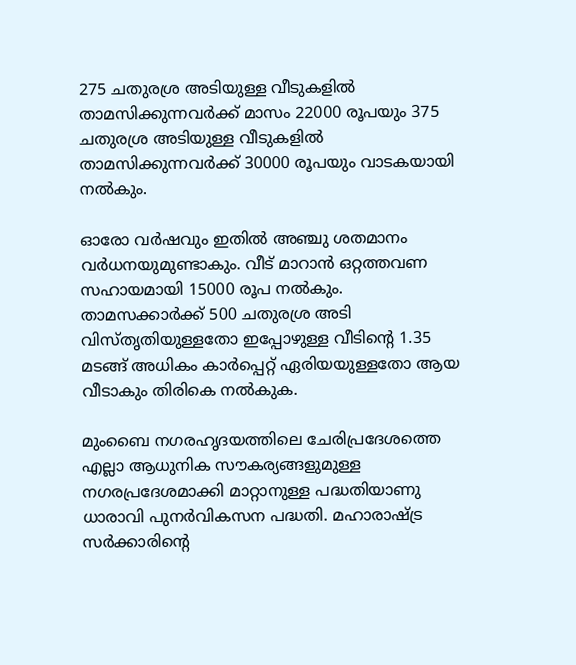275 ചതുരശ്ര അടിയുള്ള വീടുകളിൽ താമസിക്കുന്നവർക്ക് മാസം 22000 രൂപയും 375 ചതുരശ്ര അടിയുള്ള വീടുകളിൽ താമസിക്കുന്നവർക്ക് 30000 രൂപയും വാടകയായി നൽകും.

ഓരോ വർഷവും ഇതിൽ അഞ്ചു ശതമാനം വർധനയുമുണ്ടാകും. വീട് മാറാൻ ഒറ്റത്തവണ സഹായമായി 15000 രൂപ നൽകും. താമസക്കാർക്ക് 500 ചതുരശ്ര അടി വിസ്തൃതിയുള്ളതോ ഇപ്പോഴുള്ള വീടിന്‍റെ 1.35 മടങ്ങ് അധികം കാർപ്പെറ്റ് ഏരിയയുള്ളതോ ആയ വീടാകും തിരികെ നൽകുക.

മുംബൈ നഗരഹൃദയത്തിലെ ചേരിപ്രദേശത്തെ എല്ലാ ആധുനിക സൗകര്യങ്ങളുമുള്ള നഗരപ്രദേശമാക്കി മാറ്റാനുള്ള പദ്ധതിയാണു ധാരാവി പുനർവികസന പദ്ധതി. മഹാരാഷ്‌ട്ര സർക്കാരിന്‍റെ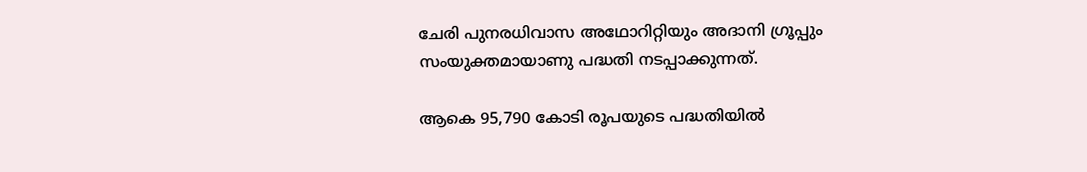ചേരി പുനരധിവാസ അഥോറിറ്റിയും അദാനി ഗ്രൂപ്പും സംയുക്തമായാണു പദ്ധതി നടപ്പാക്കുന്നത്.

ആകെ 95,790 കോടി രൂപയുടെ പദ്ധതിയിൽ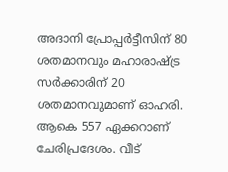അദാനി പ്രോപ്പർട്ടീസിന് 80 ശതമാനവും മഹാരാഷ്‌ട്ര സർക്കാരിന് 20 ശതമാനവുമാണ് ഓഹരി. ആകെ 557 ഏക്കറാണ് ചേരിപ്രദേശം. വീട്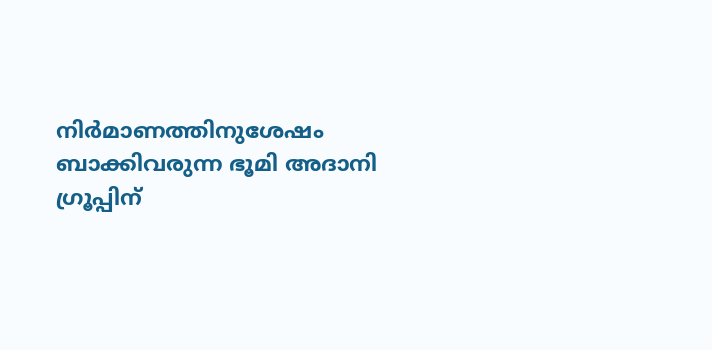നിർമാണത്തിനുശേഷം ബാക്കിവരുന്ന ഭൂമി അദാനി ഗ്രൂപ്പിന്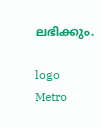ലഭിക്കും.

logo
Metro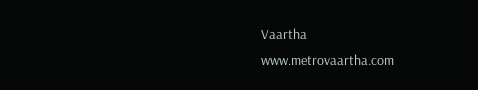Vaartha
www.metrovaartha.com